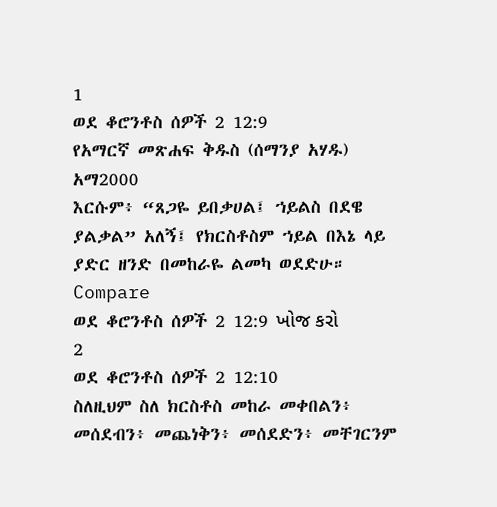1
ወደ ቆሮንቶስ ሰዎች 2 12:9
የአማርኛ መጽሐፍ ቅዱስ (ሰማንያ አሃዱ)
አማ2000
እርሱም፥ “ጸጋዬ ይበቃሀል፤ ኀይልስ በደዌ ያልቃል” አለኝ፤ የክርስቶስም ኀይል በእኔ ላይ ያድር ዘንድ በመከራዬ ልመካ ወደድሁ።
Compare
ወደ ቆሮንቶስ ሰዎች 2 12:9 ખોજ કરો
2
ወደ ቆሮንቶስ ሰዎች 2 12:10
ስለዚህም ስለ ክርስቶስ መከራ መቀበልን፥ መሰደብን፥ መጨነቅን፥ መሰደድን፥ መቸገርንም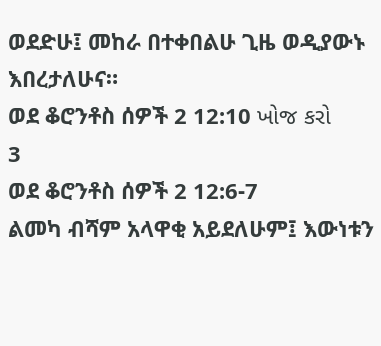ወደድሁ፤ መከራ በተቀበልሁ ጊዜ ወዲያውኑ እበረታለሁና።
ወደ ቆሮንቶስ ሰዎች 2 12:10 ખોજ કરો
3
ወደ ቆሮንቶስ ሰዎች 2 12:6-7
ልመካ ብሻም አላዋቂ አይደለሁም፤ እውነቱን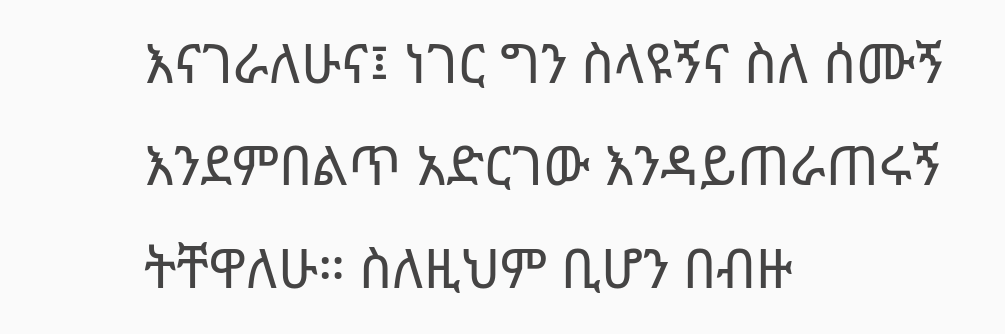እናገራለሁና፤ ነገር ግን ስላዩኝና ስለ ሰሙኝ እንደምበልጥ አድርገው እንዳይጠራጠሩኝ ትቸዋለሁ። ስለዚህም ቢሆን በብዙ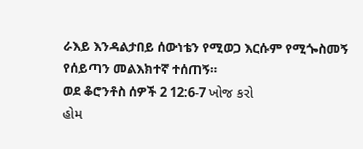ራእይ እንዳልታበይ ሰውነቴን የሚወጋ እርሱም የሚጐስመኝ የሰይጣን መልእክተኛ ተሰጠኝ።
ወደ ቆሮንቶስ ሰዎች 2 12:6-7 ખોજ કરો
હોમ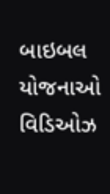બાઇબલ
યોજનાઓ
વિડિઓઝ